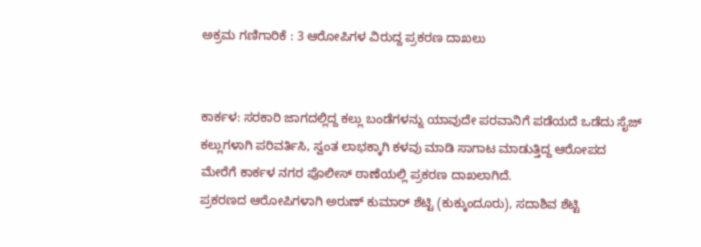ಅಕ್ರಮ ಗಣಿಗಾರಿಕೆ : 3 ಆರೋಪಿಗಳ ವಿರುದ್ದ ಪ್ರಕರಣ ದಾಖಲು


ಕಾರ್ಕಳ: ಸರಕಾರಿ ಜಾಗದಲ್ಲಿದ್ದ ಕಲ್ಲು ಬಂಡೆಗಳನ್ನು ಯಾವುದೇ ಪರವಾನಿಗೆ ಪಡೆಯದೆ ಒಡೆದು ಸೈಜ್ ಕಲ್ಲುಗಳಾಗಿ ಪರಿವರ್ತಿಸಿ, ಸ್ವಂತ ಲಾಭಕ್ಕಾಗಿ ಕಳವು ಮಾಡಿ ಸಾಗಾಟ ಮಾಡುತ್ತಿದ್ದ ಆರೋಪದ ಮೇರೆಗೆ ಕಾರ್ಕಳ ನಗರ ಪೊಲೀಸ್ ಠಾಣೆಯಲ್ಲಿ ಪ್ರಕರಣ ದಾಖಲಾಗಿದೆ.
ಪ್ರಕರಣದ ಆರೋಪಿಗಳಾಗಿ ಅರುಣ್ ಕುಮಾರ್ ಶೆಟ್ಟಿ (ಕುಕ್ಕುಂದೂರು), ಸದಾಶಿವ ಶೆಟ್ಟಿ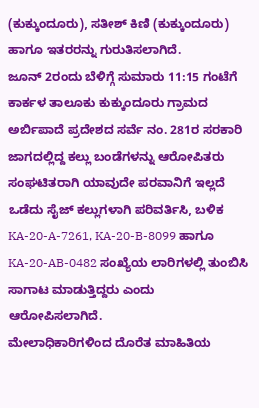(ಕುಕ್ಕುಂದೂರು), ಸತೀಶ್ ಕಿಣಿ (ಕುಕ್ಕುಂದೂರು) ಹಾಗೂ ಇತರರನ್ನು ಗುರುತಿಸಲಾಗಿದೆ.
ಜೂನ್ 2ರಂದು ಬೆಳಿಗ್ಗೆ ಸುಮಾರು 11:15 ಗಂಟೆಗೆ ಕಾರ್ಕಳ ತಾಲೂಕು ಕುಕ್ಕುಂದೂರು ಗ್ರಾಮದ ಅರ್ಬಿಪಾದೆ ಪ್ರದೇಶದ ಸರ್ವೆ ನಂ. 281ರ ಸರಕಾರಿ ಜಾಗದಲ್ಲಿದ್ದ ಕಲ್ಲು ಬಂಡೆಗಳನ್ನು ಆರೋಪಿತರು ಸಂಘಟಿತರಾಗಿ ಯಾವುದೇ ಪರವಾನಿಗೆ ಇಲ್ಲದೆ ಒಡೆದು ಸೈಜ್ ಕಲ್ಲುಗಳಾಗಿ ಪರಿವರ್ತಿಸಿ, ಬಳಿಕ KA-20-A-7261, KA-20-B-8099 ಹಾಗೂ KA-20-AB-0482 ಸಂಖ್ಯೆಯ ಲಾರಿಗಳಲ್ಲಿ ತುಂಬಿಸಿ ಸಾಗಾಟ ಮಾಡುತ್ತಿದ್ದರು ಎಂದು ಆರೋಪಿಸಲಾಗಿದೆ.
ಮೇಲಾಧಿಕಾರಿಗಳಿಂದ ದೊರೆತ ಮಾಹಿತಿಯ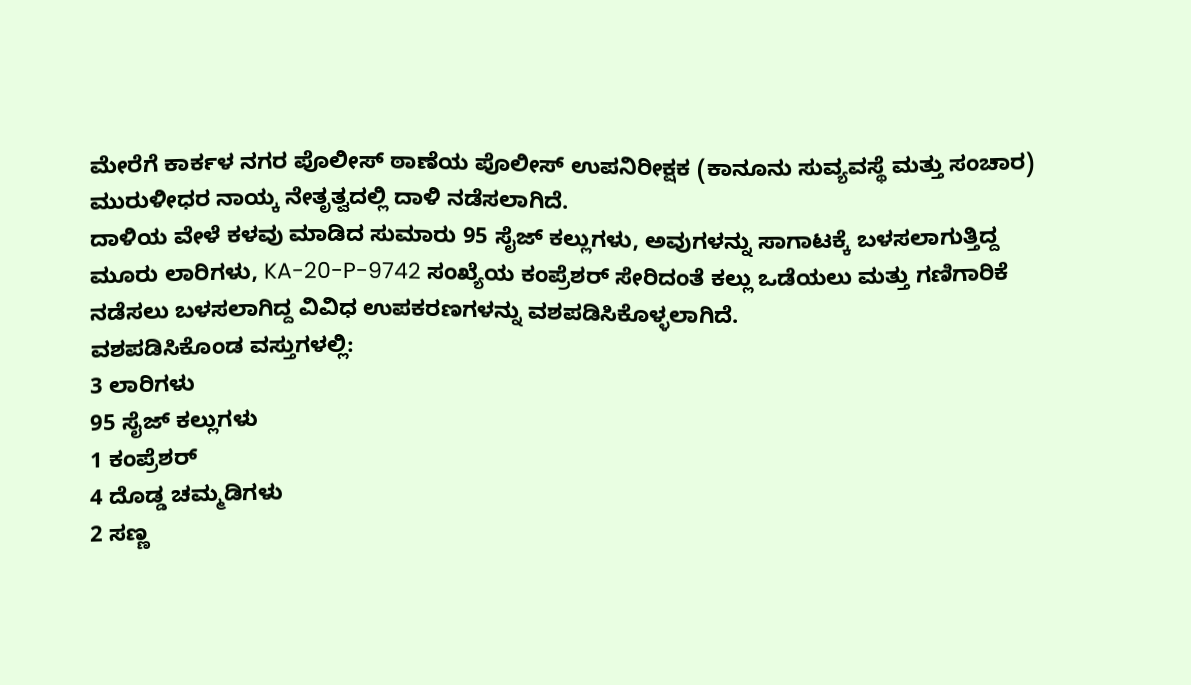ಮೇರೆಗೆ ಕಾರ್ಕಳ ನಗರ ಪೊಲೀಸ್ ಠಾಣೆಯ ಪೊಲೀಸ್ ಉಪನಿರೀಕ್ಷಕ (ಕಾನೂನು ಸುವ್ಯವಸ್ಥೆ ಮತ್ತು ಸಂಚಾರ) ಮುರುಳೀಧರ ನಾಯ್ಕ ನೇತೃತ್ವದಲ್ಲಿ ದಾಳಿ ನಡೆಸಲಾಗಿದೆ.
ದಾಳಿಯ ವೇಳೆ ಕಳವು ಮಾಡಿದ ಸುಮಾರು 95 ಸೈಜ್ ಕಲ್ಲುಗಳು, ಅವುಗಳನ್ನು ಸಾಗಾಟಕ್ಕೆ ಬಳಸಲಾಗುತ್ತಿದ್ದ ಮೂರು ಲಾರಿಗಳು, KA-20-P-9742 ಸಂಖ್ಯೆಯ ಕಂಪ್ರೆಶರ್ ಸೇರಿದಂತೆ ಕಲ್ಲು ಒಡೆಯಲು ಮತ್ತು ಗಣಿಗಾರಿಕೆ ನಡೆಸಲು ಬಳಸಲಾಗಿದ್ದ ವಿವಿಧ ಉಪಕರಣಗಳನ್ನು ವಶಪಡಿಸಿಕೊಳ್ಳಲಾಗಿದೆ.
ವಶಪಡಿಸಿಕೊಂಡ ವಸ್ತುಗಳಲ್ಲಿ:
3 ಲಾರಿಗಳು
95 ಸೈಜ್ ಕಲ್ಲುಗಳು
1 ಕಂಪ್ರೆಶರ್
4 ದೊಡ್ಡ ಚಮ್ಮಡಿಗಳು
2 ಸಣ್ಣ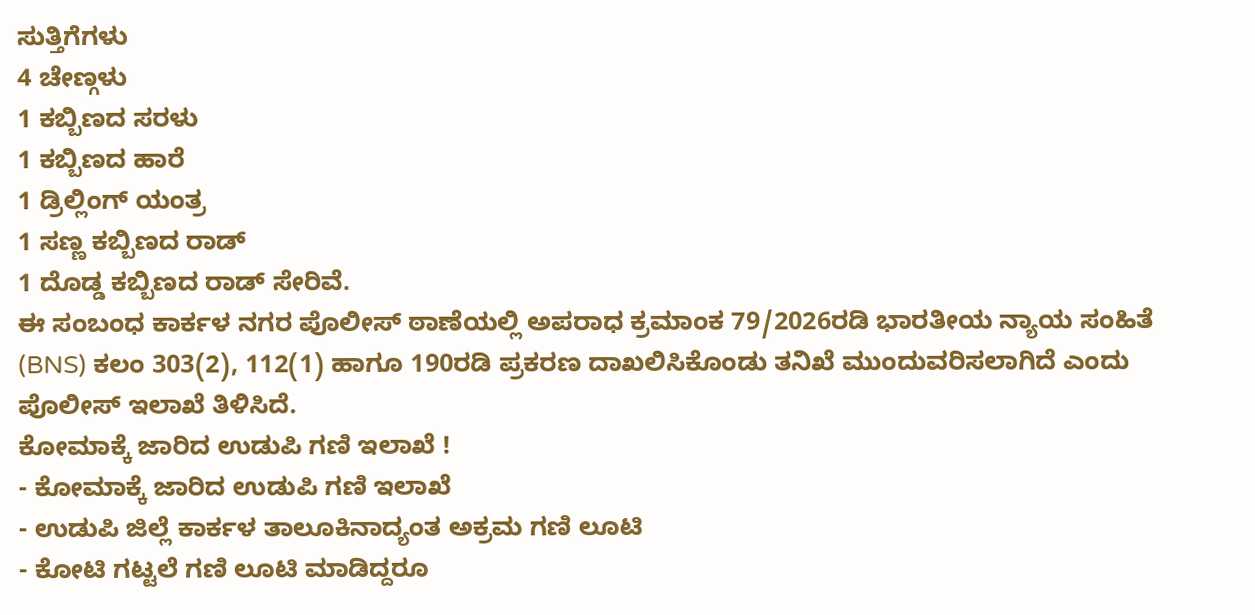ಸುತ್ತಿಗೆಗಳು
4 ಚೇಣ್ಗಳು
1 ಕಬ್ಬಿಣದ ಸರಳು
1 ಕಬ್ಬಿಣದ ಹಾರೆ
1 ಡ್ರಿಲ್ಲಿಂಗ್ ಯಂತ್ರ
1 ಸಣ್ಣ ಕಬ್ಬಿಣದ ರಾಡ್
1 ದೊಡ್ಡ ಕಬ್ಬಿಣದ ರಾಡ್ ಸೇರಿವೆ.
ಈ ಸಂಬಂಧ ಕಾರ್ಕಳ ನಗರ ಪೊಲೀಸ್ ಠಾಣೆಯಲ್ಲಿ ಅಪರಾಧ ಕ್ರಮಾಂಕ 79/2026ರಡಿ ಭಾರತೀಯ ನ್ಯಾಯ ಸಂಹಿತೆ (BNS) ಕಲಂ 303(2), 112(1) ಹಾಗೂ 190ರಡಿ ಪ್ರಕರಣ ದಾಖಲಿಸಿಕೊಂಡು ತನಿಖೆ ಮುಂದುವರಿಸಲಾಗಿದೆ ಎಂದು ಪೊಲೀಸ್ ಇಲಾಖೆ ತಿಳಿಸಿದೆ.
ಕೋಮಾಕ್ಕೆ ಜಾರಿದ ಉಡುಪಿ ಗಣಿ ಇಲಾಖೆ !
- ಕೋಮಾಕ್ಕೆ ಜಾರಿದ ಉಡುಪಿ ಗಣಿ ಇಲಾಖೆ
- ಉಡುಪಿ ಜಿಲ್ಲೆ ಕಾರ್ಕಳ ತಾಲೂಕಿನಾದ್ಯಂತ ಅಕ್ರಮ ಗಣಿ ಲೂಟಿ
- ಕೋಟಿ ಗಟ್ಟಲೆ ಗಣಿ ಲೂಟಿ ಮಾಡಿದ್ದರೂ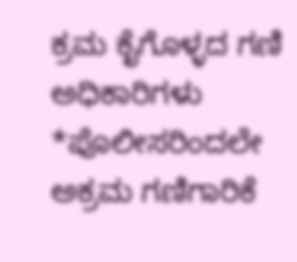ಕ್ರಮ ಕೈಗೊಳ್ಳದ ಗಣಿ ಅಧಿಕಾರಿಗಳು
*ಪೊಲೀಸರಿಂದಲೇ ಅಕ್ರಮ ಗಣಿಗಾರಿಕೆ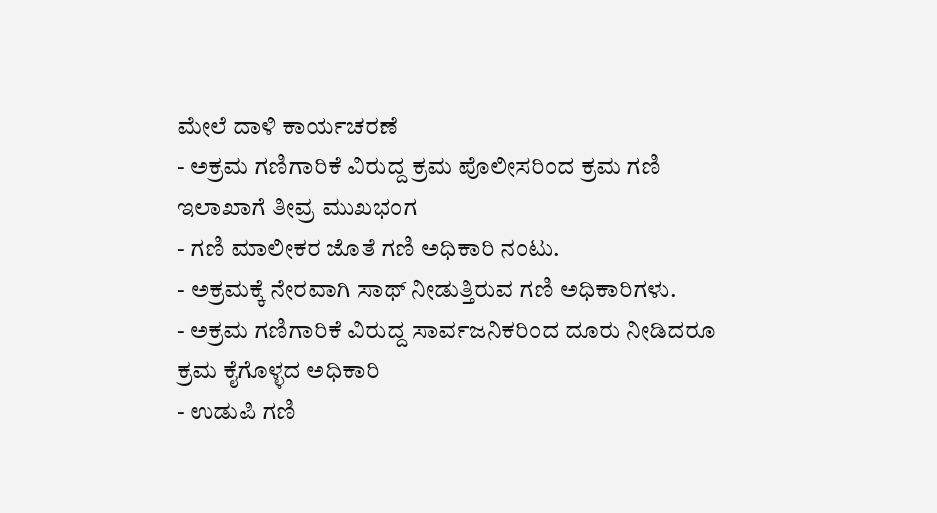ಮೇಲೆ ದಾಳಿ ಕಾರ್ಯಚರಣೆ
- ಅಕ್ರಮ ಗಣಿಗಾರಿಕೆ ವಿರುದ್ದ ಕ್ರಮ ಪೊಲೀಸರಿಂದ ಕ್ರಮ ಗಣಿ ಇಲಾಖಾಗೆ ತೀವ್ರ ಮುಖಭಂಗ
- ಗಣಿ ಮಾಲೀಕರ ಜೊತೆ ಗಣಿ ಅಧಿಕಾರಿ ನಂಟು.
- ಅಕ್ರಮಕ್ಕೆ ನೇರವಾಗಿ ಸಾಥ್ ನೀಡುತ್ತಿರುವ ಗಣಿ ಅಧಿಕಾರಿಗಳು.
- ಅಕ್ರಮ ಗಣಿಗಾರಿಕೆ ವಿರುದ್ದ ಸಾರ್ವಜನಿಕರಿಂದ ದೂರು ನೀಡಿದರೂ ಕ್ರಮ ಕೈಗೊಳ್ಳದ ಅಧಿಕಾರಿ
- ಉಡುಪಿ ಗಣಿ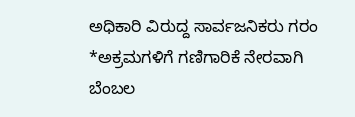ಅಧಿಕಾರಿ ವಿರುದ್ದ ಸಾರ್ವಜನಿಕರು ಗರಂ
*ಅಕ್ರಮಗಳಿಗೆ ಗಣಿಗಾರಿಕೆ ನೇರವಾಗಿ ಬೆಂಬಲ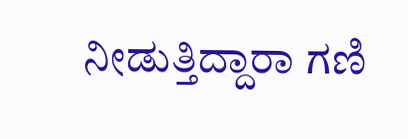ನೀಡುತ್ತಿದ್ದಾರಾ ಗಣಿ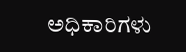ಅಧಿಕಾರಿಗಳು